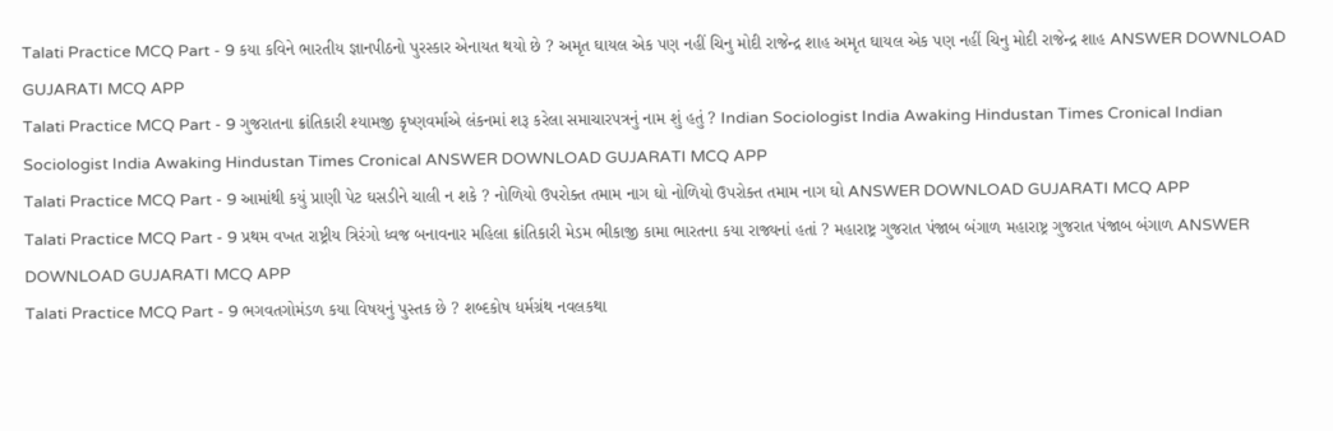Talati Practice MCQ Part - 9 કયા કવિને ભારતીય જ્ઞાનપીઠનો પુરસ્કાર એનાયત થયો છે ? અમૃત ઘાયલ એક પણ નહીં ચિનુ મોદી રાજેન્દ્ર શાહ અમૃત ઘાયલ એક પણ નહીં ચિનુ મોદી રાજેન્દ્ર શાહ ANSWER DOWNLOAD GUJARATI MCQ APP
Talati Practice MCQ Part - 9 ગુજરાતના ક્રાંતિકારી શ્યામજી કૃષ્ણવર્માએ લંકનમાં શરૂ કરેલા સમાચારપત્રનું નામ શું હતું ? Indian Sociologist India Awaking Hindustan Times Cronical Indian Sociologist India Awaking Hindustan Times Cronical ANSWER DOWNLOAD GUJARATI MCQ APP
Talati Practice MCQ Part - 9 આમાંથી કયું પ્રાણી પેટ ઘસડીને ચાલી ન શકે ? નોળિયો ઉપરોક્ત તમામ નાગ ઘો નોળિયો ઉપરોક્ત તમામ નાગ ઘો ANSWER DOWNLOAD GUJARATI MCQ APP
Talati Practice MCQ Part - 9 પ્રથમ વખત રાષ્ટ્રીય ત્રિરંગો ધ્વજ બનાવનાર મહિલા ક્રાંતિકારી મેડમ ભીકાજી કામા ભારતના કયા રાજ્યનાં હતાં ? મહારાષ્ટ્ર ગુજરાત પંજાબ બંગાળ મહારાષ્ટ્ર ગુજરાત પંજાબ બંગાળ ANSWER DOWNLOAD GUJARATI MCQ APP
Talati Practice MCQ Part - 9 ભગવતગોમંડળ કયા વિષયનું પુસ્તક છે ? શબ્દકોષ ધર્મગ્રંથ નવલકથા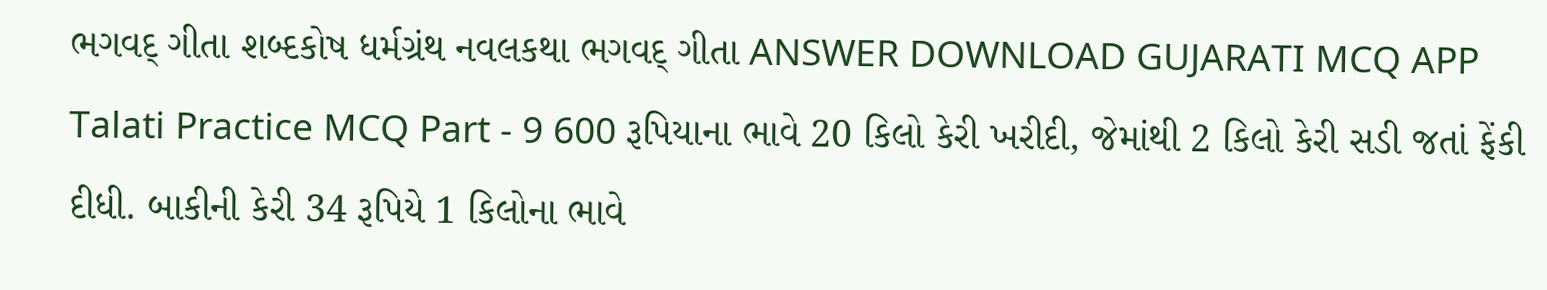ભગવદ્ ગીતા શબ્દકોષ ધર્મગ્રંથ નવલકથા ભગવદ્ ગીતા ANSWER DOWNLOAD GUJARATI MCQ APP
Talati Practice MCQ Part - 9 600 રૂપિયાના ભાવે 20 કિલો કેરી ખરીદી, જેમાંથી 2 કિલો કેરી સડી જતાં ફેંકી દીધી. બાકીની કેરી 34 રૂપિયે 1 કિલોના ભાવે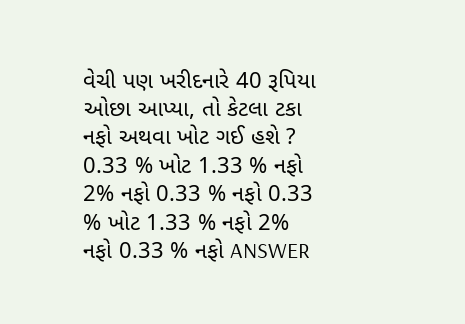વેચી પણ ખરીદનારે 40 રૂપિયા ઓછા આપ્યા, તો કેટલા ટકા નફો અથવા ખોટ ગઈ હશે ? 0.33 % ખોટ 1.33 % નફો 2% નફો 0.33 % નફો 0.33 % ખોટ 1.33 % નફો 2% નફો 0.33 % નફો ANSWER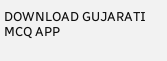DOWNLOAD GUJARATI MCQ APP